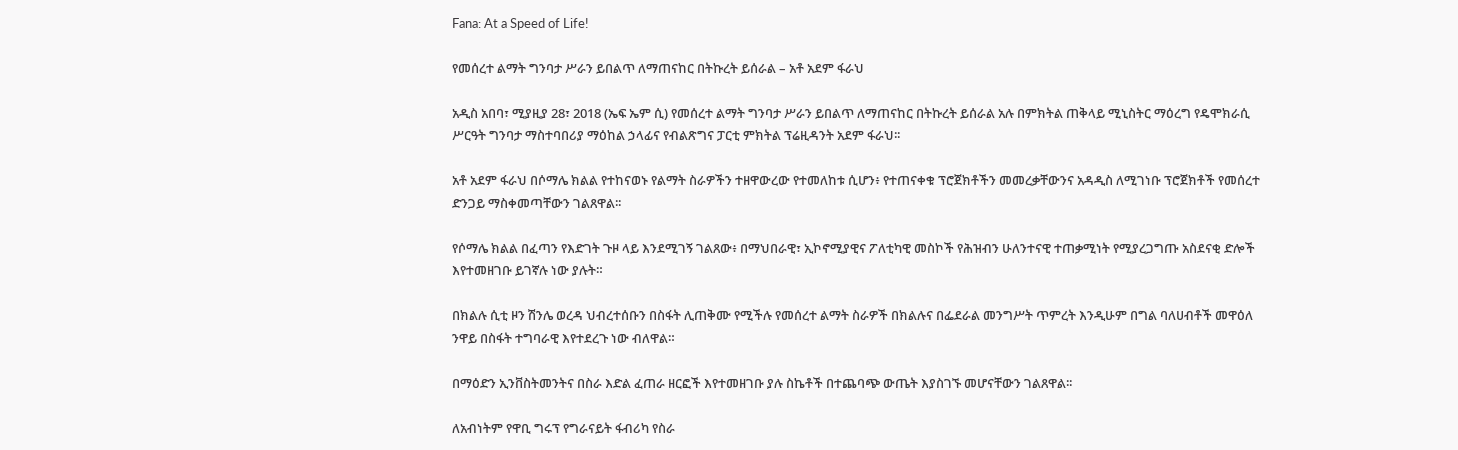Fana: At a Speed of Life!

የመሰረተ ልማት ግንባታ ሥራን ይበልጥ ለማጠናከር በትኩረት ይሰራል – አቶ አደም ፋራህ

አዲስ አበባ፣ ሚያዚያ 28፣ 2018 (ኤፍ ኤም ሲ) የመሰረተ ልማት ግንባታ ሥራን ይበልጥ ለማጠናከር በትኩረት ይሰራል አሉ በምክትል ጠቅላይ ሚኒስትር ማዕረግ የዴሞክራሲ ሥርዓት ግንባታ ማስተባበሪያ ማዕከል ኃላፊና የብልጽግና ፓርቲ ምክትል ፕሬዚዳንት አደም ፋራህ፡፡

አቶ አደም ፋራህ በሶማሌ ክልል የተከናወኑ የልማት ስራዎችን ተዘዋውረው የተመለከቱ ሲሆን፥ የተጠናቀቁ ፕሮጀክቶችን መመረቃቸውንና አዳዲስ ለሚገነቡ ፕሮጀክቶች የመሰረተ ድንጋይ ማስቀመጣቸውን ገልጸዋል፡፡

የሶማሌ ክልል በፈጣን የእድገት ጉዞ ላይ እንደሚገኝ ገልጸው፥ በማህበራዊ፣ ኢኮኖሚያዊና ፖለቲካዊ መስኮች የሕዝብን ሁለንተናዊ ተጠቃሚነት የሚያረጋግጡ አስደናቂ ድሎች እየተመዘገቡ ይገኛሉ ነው ያሉት።

በክልሉ ሲቲ ዞን ሽንሌ ወረዳ ህብረተሰቡን በስፋት ሊጠቅሙ የሚችሉ የመሰረተ ልማት ስራዎች በክልሉና በፌደራል መንግሥት ጥምረት እንዲሁም በግል ባለሀብቶች መዋዕለ ንዋይ በስፋት ተግባራዊ እየተደረጉ ነው ብለዋል።

በማዕድን ኢንቨስትመንትና በስራ እድል ፈጠራ ዘርፎች እየተመዘገቡ ያሉ ስኬቶች በተጨባጭ ውጤት እያስገኙ መሆናቸውን ገልጸዋል፡፡

ለአብነትም የዋቢ ግሩፕ የግራናይት ፋብሪካ የስራ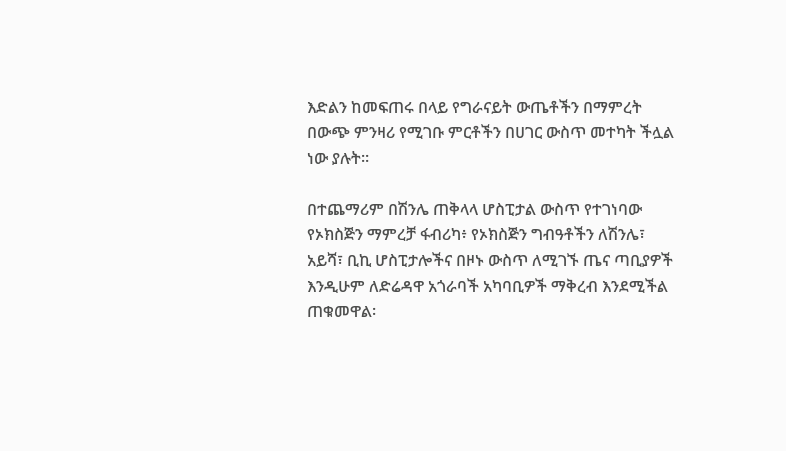እድልን ከመፍጠሩ በላይ የግራናይት ውጤቶችን በማምረት በውጭ ምንዛሪ የሚገቡ ምርቶችን በሀገር ውስጥ መተካት ችሏል ነው ያሉት።

በተጨማሪም በሽንሌ ጠቅላላ ሆስፒታል ውስጥ የተገነባው የኦክስጅን ማምረቻ ፋብሪካ፥ የኦክስጅን ግብዓቶችን ለሽንሌ፣ አይሻ፣ ቢኪ ሆስፒታሎችና በዞኑ ውስጥ ለሚገኙ ጤና ጣቢያዎች እንዲሁም ለድሬዳዋ አጎራባች አካባቢዎች ማቅረብ እንደሚችል ጠቁመዋል፡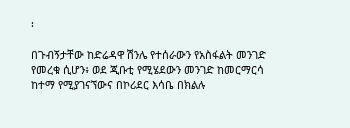፡

በጉብኝታቸው ከድሬዳዋ ሽንሌ የተሰራውን የአስፋልት መንገድ የመረቁ ሲሆን፥ ወደ ጂቡቲ የሚሄደውን መንገድ ከመርማርሳ ከተማ የሚያገናኘውና በኮሪደር እሳቤ በክልሉ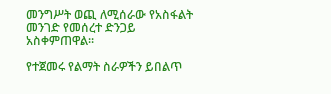መንግሥት ወጪ ለሚሰራው የአስፋልት መንገድ የመሰረተ ድንጋይ አስቀምጠዋል።

የተጀመሩ የልማት ስራዎችን ይበልጥ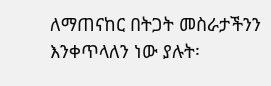ለማጠናከር በትጋት መስራታችንን እንቀጥላለን ነው ያሉት፡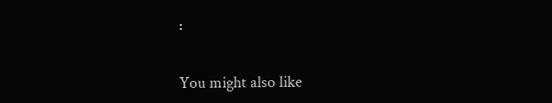፡

You might also like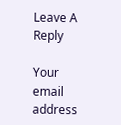Leave A Reply

Your email address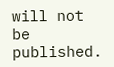will not be published.